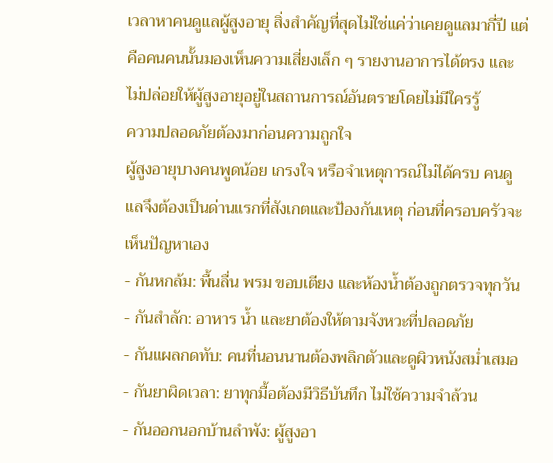เวลาหาคนดูแลผู้สูงอายุ สิ่งสำคัญที่สุดไม่ใช่แค่ว่าเคยดูแลมากี่ปี แต่คือคนคนนั้นมองเห็นความเสี่ยงเล็ก ๆ รายงานอาการได้ตรง และไม่ปล่อยให้ผู้สูงอายุอยู่ในสถานการณ์อันตรายโดยไม่มีใครรู้
ความปลอดภัยต้องมาก่อนความถูกใจ
ผู้สูงอายุบางคนพูดน้อย เกรงใจ หรือจำเหตุการณ์ไม่ได้ครบ คนดูแลจึงต้องเป็นด่านแรกที่สังเกตและป้องกันเหตุ ก่อนที่ครอบครัวจะเห็นปัญหาเอง
- กันหกล้ม: พื้นลื่น พรม ขอบเตียง และห้องน้ำต้องถูกตรวจทุกวัน
- กันสำลัก: อาหาร น้ำ และยาต้องให้ตามจังหวะที่ปลอดภัย
- กันแผลกดทับ: คนที่นอนนานต้องพลิกตัวและดูผิวหนังสม่ำเสมอ
- กันยาผิดเวลา: ยาทุกมื้อต้องมีวิธีบันทึก ไม่ใช้ความจำล้วน
- กันออกนอกบ้านลำพัง: ผู้สูงอา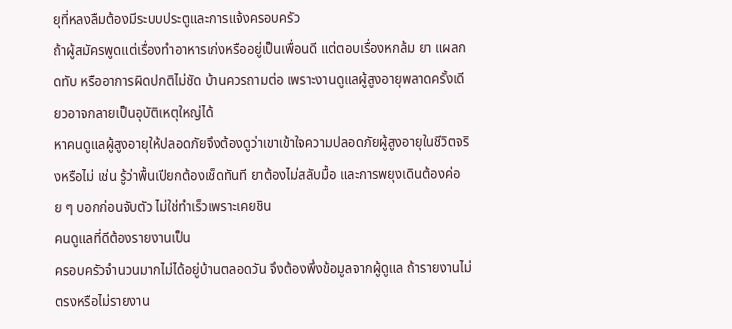ยุที่หลงลืมต้องมีระบบประตูและการแจ้งครอบครัว
ถ้าผู้สมัครพูดแต่เรื่องทำอาหารเก่งหรืออยู่เป็นเพื่อนดี แต่ตอบเรื่องหกล้ม ยา แผลกดทับ หรืออาการผิดปกติไม่ชัด บ้านควรถามต่อ เพราะงานดูแลผู้สูงอายุพลาดครั้งเดียวอาจกลายเป็นอุบัติเหตุใหญ่ได้
หาคนดูแลผู้สูงอายุให้ปลอดภัยจึงต้องดูว่าเขาเข้าใจความปลอดภัยผู้สูงอายุในชีวิตจริงหรือไม่ เช่น รู้ว่าพื้นเปียกต้องเช็ดทันที ยาต้องไม่สลับมื้อ และการพยุงเดินต้องค่อย ๆ บอกก่อนจับตัว ไม่ใช่ทำเร็วเพราะเคยชิน
คนดูแลที่ดีต้องรายงานเป็น
ครอบครัวจำนวนมากไม่ได้อยู่บ้านตลอดวัน จึงต้องพึ่งข้อมูลจากผู้ดูแล ถ้ารายงานไม่ตรงหรือไม่รายงาน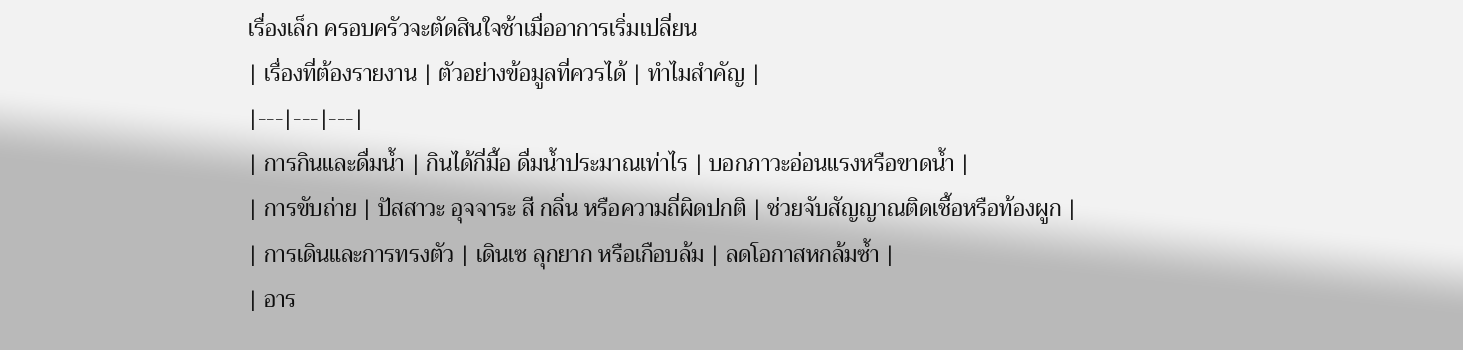เรื่องเล็ก ครอบครัวจะตัดสินใจช้าเมื่ออาการเริ่มเปลี่ยน
| เรื่องที่ต้องรายงาน | ตัวอย่างข้อมูลที่ควรได้ | ทำไมสำคัญ |
|---|---|---|
| การกินและดื่มน้ำ | กินได้กี่มื้อ ดื่มน้ำประมาณเท่าไร | บอกภาวะอ่อนแรงหรือขาดน้ำ |
| การขับถ่าย | ปัสสาวะ อุจจาระ สี กลิ่น หรือความถี่ผิดปกติ | ช่วยจับสัญญาณติดเชื้อหรือท้องผูก |
| การเดินและการทรงตัว | เดินเซ ลุกยาก หรือเกือบล้ม | ลดโอกาสหกล้มซ้ำ |
| อาร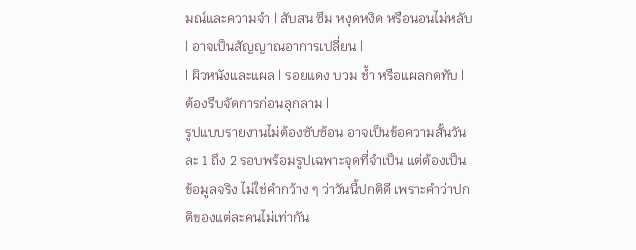มณ์และความจำ | สับสน ซึม หงุดหงิด หรือนอนไม่หลับ | อาจเป็นสัญญาณอาการเปลี่ยน |
| ผิวหนังและแผล | รอยแดง บวม ช้ำ หรือแผลกดทับ | ต้องรีบจัดการก่อนลุกลาม |
รูปแบบรายงานไม่ต้องซับซ้อน อาจเป็นข้อความสั้นวันละ 1 ถึง 2 รอบพร้อมรูปเฉพาะจุดที่จำเป็น แต่ต้องเป็นข้อมูลจริง ไม่ใช่คำกว้าง ๆ ว่าวันนี้ปกติดี เพราะคำว่าปกติของแต่ละคนไม่เท่ากัน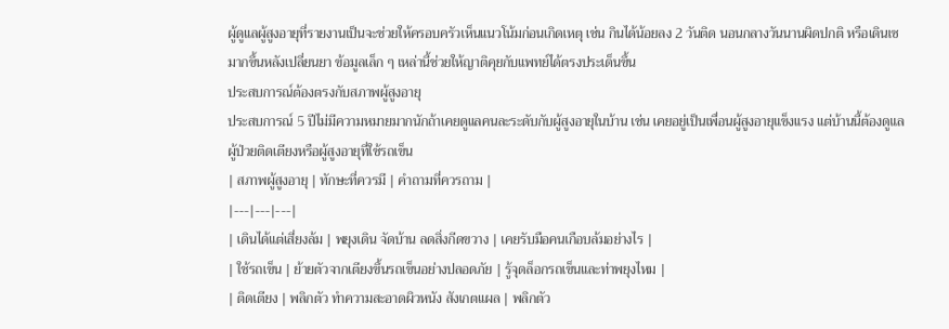ผู้ดูแลผู้สูงอายุที่รายงานเป็นจะช่วยให้ครอบครัวเห็นแนวโน้มก่อนเกิดเหตุ เช่น กินได้น้อยลง 2 วันติด นอนกลางวันนานผิดปกติ หรือเดินเซมากขึ้นหลังเปลี่ยนยา ข้อมูลเล็ก ๆ เหล่านี้ช่วยให้ญาติคุยกับแพทย์ได้ตรงประเด็นขึ้น
ประสบการณ์ต้องตรงกับสภาพผู้สูงอายุ
ประสบการณ์ 5 ปีไม่มีความหมายมากนักถ้าเคยดูแลคนละระดับกับผู้สูงอายุในบ้าน เช่น เคยอยู่เป็นเพื่อนผู้สูงอายุแข็งแรง แต่บ้านนี้ต้องดูแลผู้ป่วยติดเตียงหรือผู้สูงอายุที่ใช้รถเข็น
| สภาพผู้สูงอายุ | ทักษะที่ควรมี | คำถามที่ควรถาม |
|---|---|---|
| เดินได้แต่เสี่ยงล้ม | พยุงเดิน จัดบ้าน ลดสิ่งกีดขวาง | เคยรับมือคนเกือบล้มอย่างไร |
| ใช้รถเข็น | ย้ายตัวจากเตียงขึ้นรถเข็นอย่างปลอดภัย | รู้จุดล็อกรถเข็นและท่าพยุงไหม |
| ติดเตียง | พลิกตัว ทำความสะอาดผิวหนัง สังเกตแผล | พลิกตัว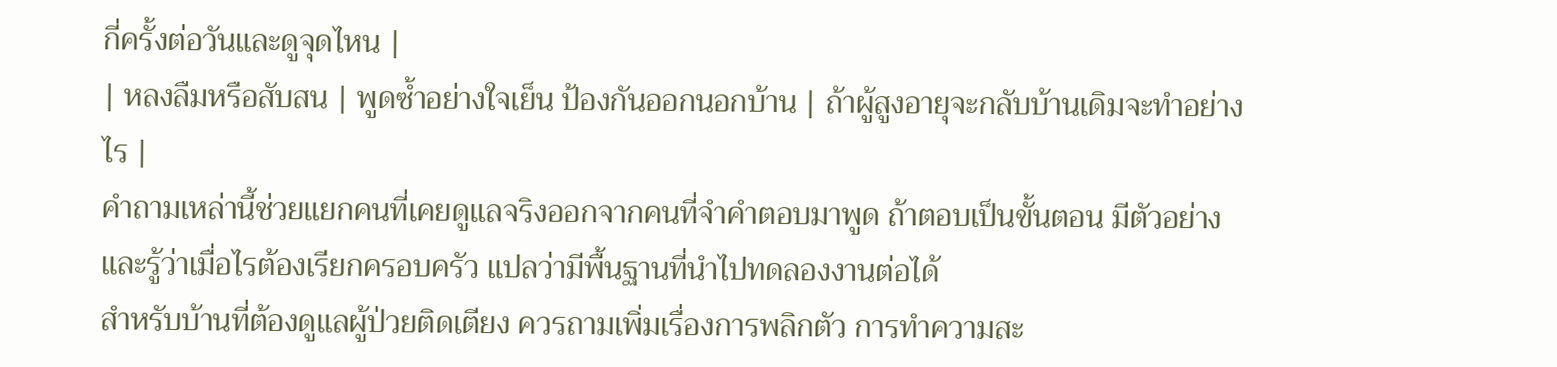กี่ครั้งต่อวันและดูจุดไหน |
| หลงลืมหรือสับสน | พูดซ้ำอย่างใจเย็น ป้องกันออกนอกบ้าน | ถ้าผู้สูงอายุจะกลับบ้านเดิมจะทำอย่างไร |
คำถามเหล่านี้ช่วยแยกคนที่เคยดูแลจริงออกจากคนที่จำคำตอบมาพูด ถ้าตอบเป็นขั้นตอน มีตัวอย่าง และรู้ว่าเมื่อไรต้องเรียกครอบครัว แปลว่ามีพื้นฐานที่นำไปทดลองงานต่อได้
สำหรับบ้านที่ต้องดูแลผู้ป่วยติดเตียง ควรถามเพิ่มเรื่องการพลิกตัว การทำความสะ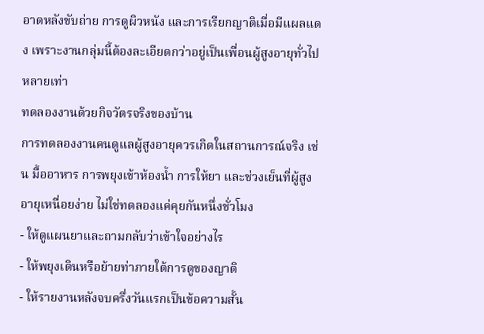อาดหลังขับถ่าย การดูผิวหนัง และการเรียกญาติเมื่อมีแผลแดง เพราะงานกลุ่มนี้ต้องละเอียดกว่าอยู่เป็นเพื่อนผู้สูงอายุทั่วไปหลายเท่า
ทดลองงานด้วยกิจวัตรจริงของบ้าน
การทดลองงานคนดูแลผู้สูงอายุควรเกิดในสถานการณ์จริง เช่น มื้ออาหาร การพยุงเข้าห้องน้ำ การให้ยา และช่วงเย็นที่ผู้สูงอายุเหนื่อยง่าย ไม่ใช่ทดลองแค่คุยกันหนึ่งชั่วโมง
- ให้ดูแผนยาและถามกลับว่าเข้าใจอย่างไร
- ให้พยุงเดินหรือย้ายท่าภายใต้การดูของญาติ
- ให้รายงานหลังจบครึ่งวันแรกเป็นข้อความสั้น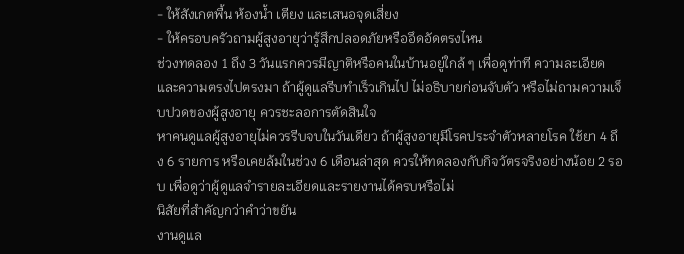- ให้สังเกตพื้น ห้องน้ำ เตียง และเสนอจุดเสี่ยง
- ให้ครอบครัวถามผู้สูงอายุว่ารู้สึกปลอดภัยหรืออึดอัดตรงไหน
ช่วงทดลอง 1 ถึง 3 วันแรกควรมีญาติหรือคนในบ้านอยู่ใกล้ ๆ เพื่อดูท่าที ความละเอียด และความตรงไปตรงมา ถ้าผู้ดูแลรีบทำเร็วเกินไป ไม่อธิบายก่อนจับตัว หรือไม่ถามความเจ็บปวดของผู้สูงอายุ ควรชะลอการตัดสินใจ
หาคนดูแลผู้สูงอายุไม่ควรรีบจบในวันเดียว ถ้าผู้สูงอายุมีโรคประจำตัวหลายโรค ใช้ยา 4 ถึง 6 รายการ หรือเคยล้มในช่วง 6 เดือนล่าสุด ควรให้ทดลองกับกิจวัตรจริงอย่างน้อย 2 รอบ เพื่อดูว่าผู้ดูแลจำรายละเอียดและรายงานได้ครบหรือไม่
นิสัยที่สำคัญกว่าคำว่าขยัน
งานดูแล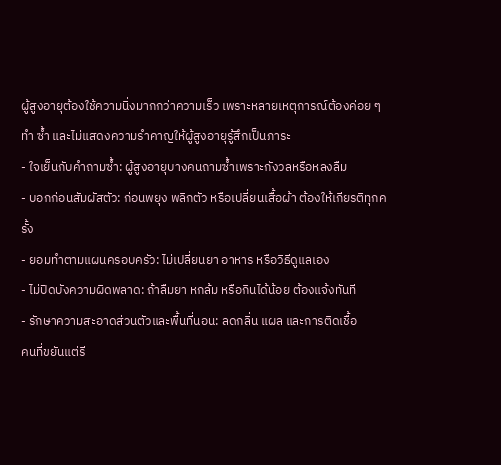ผู้สูงอายุต้องใช้ความนิ่งมากกว่าความเร็ว เพราะหลายเหตุการณ์ต้องค่อย ๆ ทำ ซ้ำ และไม่แสดงความรำคาญให้ผู้สูงอายุรู้สึกเป็นภาระ
- ใจเย็นกับคำถามซ้ำ: ผู้สูงอายุบางคนถามซ้ำเพราะกังวลหรือหลงลืม
- บอกก่อนสัมผัสตัว: ก่อนพยุง พลิกตัว หรือเปลี่ยนเสื้อผ้า ต้องให้เกียรติทุกครั้ง
- ยอมทำตามแผนครอบครัว: ไม่เปลี่ยนยา อาหาร หรือวิธีดูแลเอง
- ไม่ปิดบังความผิดพลาด: ถ้าลืมยา หกล้ม หรือกินได้น้อย ต้องแจ้งทันที
- รักษาความสะอาดส่วนตัวและพื้นที่นอน: ลดกลิ่น แผล และการติดเชื้อ
คนที่ขยันแต่รี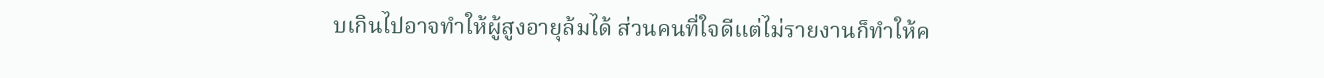บเกินไปอาจทำให้ผู้สูงอายุล้มได้ ส่วนคนที่ใจดีแต่ไม่รายงานก็ทำให้ค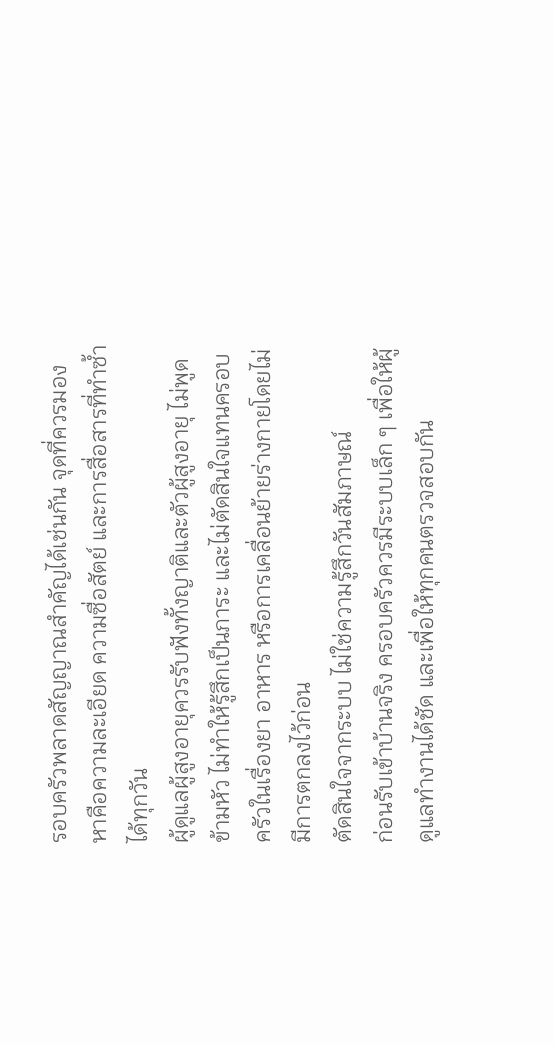รอบครัวพลาดสัญญาณสำคัญได้เช่นกัน จุดที่ควรมองหาคือความละเอียด ความซื่อสัตย์ และการสื่อสารที่ทำซ้ำได้ทุกวัน
ผู้ดูแลผู้สูงอายุควรรับฟังทั้งญาติและตัวผู้สูงอายุ ไม่พูดข้ามหัว ไม่ทำให้รู้สึกเป็นภาระ และไม่ตัดสินใจแทนครอบครัวในเรื่องยา อาหาร หรือการเคลื่อนย้ายร่างกายโดยไม่มีการตกลงไว้ก่อน
ตัดสินใจจากระบบ ไม่ใช่ความรู้สึกวันสัมภาษณ์
ก่อนรับเข้าบ้านจริง ครอบครัวควรมีระบบเล็ก ๆ เพื่อให้ผู้ดูแลทำงานได้ชัด และเพื่อให้ทุกคนตรวจสอบกัน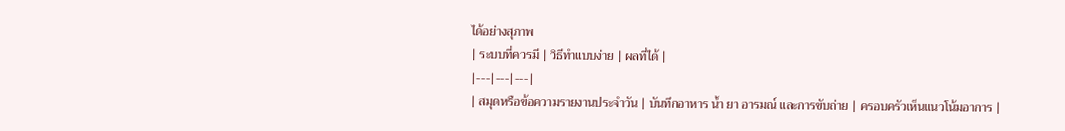ได้อย่างสุภาพ
| ระบบที่ควรมี | วิธีทำแบบง่าย | ผลที่ได้ |
|---|---|---|
| สมุดหรือข้อความรายงานประจำวัน | บันทึกอาหาร น้ำ ยา อารมณ์ และการขับถ่าย | ครอบครัวเห็นแนวโน้มอาการ |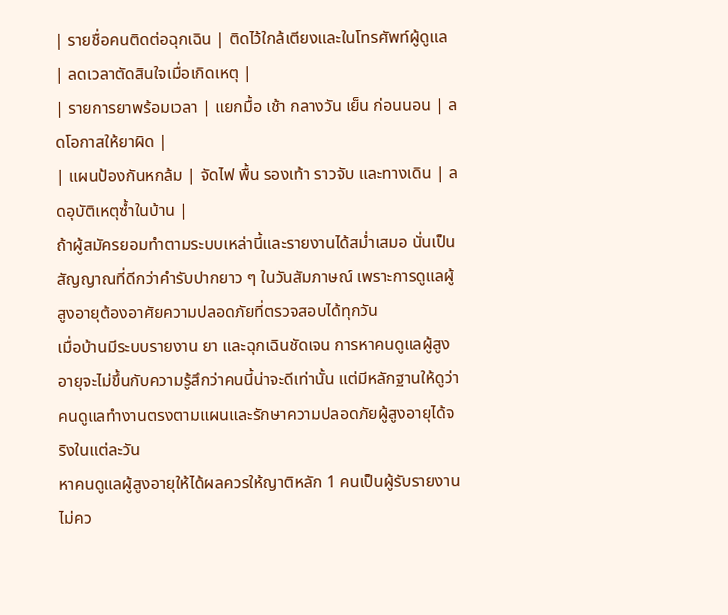| รายชื่อคนติดต่อฉุกเฉิน | ติดไว้ใกล้เตียงและในโทรศัพท์ผู้ดูแล | ลดเวลาตัดสินใจเมื่อเกิดเหตุ |
| รายการยาพร้อมเวลา | แยกมื้อ เช้า กลางวัน เย็น ก่อนนอน | ลดโอกาสให้ยาผิด |
| แผนป้องกันหกล้ม | จัดไฟ พื้น รองเท้า ราวจับ และทางเดิน | ลดอุบัติเหตุซ้ำในบ้าน |
ถ้าผู้สมัครยอมทำตามระบบเหล่านี้และรายงานได้สม่ำเสมอ นั่นเป็นสัญญาณที่ดีกว่าคำรับปากยาว ๆ ในวันสัมภาษณ์ เพราะการดูแลผู้สูงอายุต้องอาศัยความปลอดภัยที่ตรวจสอบได้ทุกวัน
เมื่อบ้านมีระบบรายงาน ยา และฉุกเฉินชัดเจน การหาคนดูแลผู้สูงอายุจะไม่ขึ้นกับความรู้สึกว่าคนนี้น่าจะดีเท่านั้น แต่มีหลักฐานให้ดูว่าคนดูแลทำงานตรงตามแผนและรักษาความปลอดภัยผู้สูงอายุได้จริงในแต่ละวัน
หาคนดูแลผู้สูงอายุให้ได้ผลควรให้ญาติหลัก 1 คนเป็นผู้รับรายงาน ไม่คว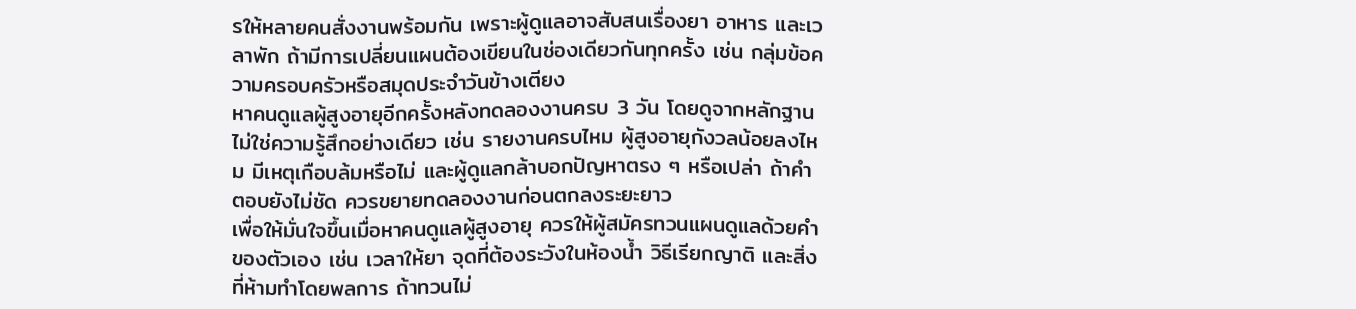รให้หลายคนสั่งงานพร้อมกัน เพราะผู้ดูแลอาจสับสนเรื่องยา อาหาร และเวลาพัก ถ้ามีการเปลี่ยนแผนต้องเขียนในช่องเดียวกันทุกครั้ง เช่น กลุ่มข้อความครอบครัวหรือสมุดประจำวันข้างเตียง
หาคนดูแลผู้สูงอายุอีกครั้งหลังทดลองงานครบ 3 วัน โดยดูจากหลักฐาน ไม่ใช่ความรู้สึกอย่างเดียว เช่น รายงานครบไหม ผู้สูงอายุกังวลน้อยลงไหม มีเหตุเกือบล้มหรือไม่ และผู้ดูแลกล้าบอกปัญหาตรง ๆ หรือเปล่า ถ้าคำตอบยังไม่ชัด ควรขยายทดลองงานก่อนตกลงระยะยาว
เพื่อให้มั่นใจขึ้นเมื่อหาคนดูแลผู้สูงอายุ ควรให้ผู้สมัครทวนแผนดูแลด้วยคำของตัวเอง เช่น เวลาให้ยา จุดที่ต้องระวังในห้องน้ำ วิธีเรียกญาติ และสิ่งที่ห้ามทำโดยพลการ ถ้าทวนไม่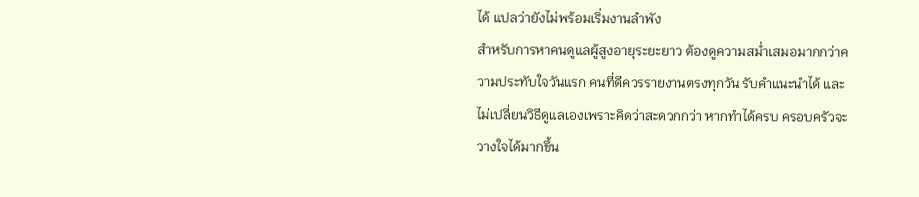ได้ แปลว่ายังไม่พร้อมเริ่มงานลำพัง
สำหรับการหาคนดูแลผู้สูงอายุระยะยาว ต้องดูความสม่ำเสมอมากกว่าความประทับใจวันแรก คนที่ดีควรรายงานตรงทุกวัน รับคำแนะนำได้ และไม่เปลี่ยนวิธีดูแลเองเพราะคิดว่าสะดวกกว่า หากทำได้ครบ ครอบครัวจะวางใจได้มากขึ้น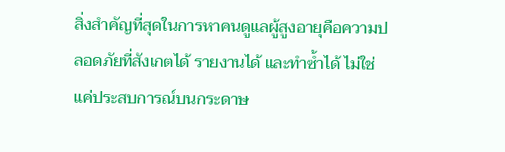สิ่งสำคัญที่สุดในการหาคนดูแลผู้สูงอายุคือความปลอดภัยที่สังเกตได้ รายงานได้ และทำซ้ำได้ ไม่ใช่แค่ประสบการณ์บนกระดาษ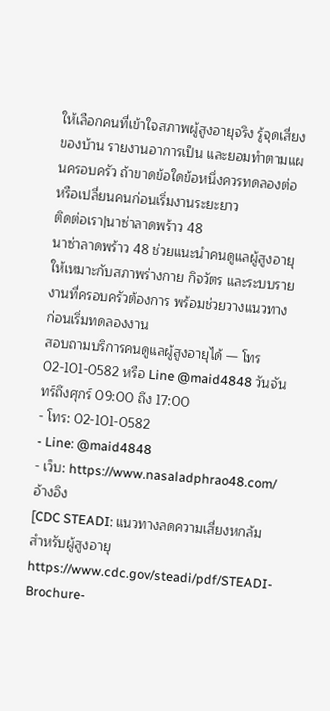ให้เลือกคนที่เข้าใจสภาพผู้สูงอายุจริง รู้จุดเสี่ยงของบ้าน รายงานอาการเป็น และยอมทำตามแผนครอบครัว ถ้าขาดข้อใดข้อหนึ่งควรทดลองต่อหรือเปลี่ยนคนก่อนเริ่มงานระยะยาว
ติดต่อเรา|นาซ่าลาดพร้าว 48
นาซ่าลาดพร้าว 48 ช่วยแนะนำคนดูแลผู้สูงอายุให้เหมาะกับสภาพร่างกาย กิจวัตร และระบบรายงานที่ครอบครัวต้องการ พร้อมช่วยวางแนวทางก่อนเริ่มทดลองงาน
สอบถามบริการคนดูแลผู้สูงอายุได้ — โทร 02-101-0582 หรือ Line @maid4848 วันจันทร์ถึงศุกร์ 09:00 ถึง 17:00
- โทร: 02-101-0582
- Line: @maid4848
- เว็บ: https://www.nasaladphrao48.com/
อ้างอิง
[CDC STEADI: แนวทางลดความเสี่ยงหกล้มสำหรับผู้สูงอายุ https://www.cdc.gov/steadi/pdf/STEADI-Brochure-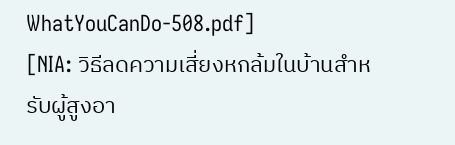WhatYouCanDo-508.pdf]
[NIA: วิธีลดความเสี่ยงหกล้มในบ้านสำหรับผู้สูงอา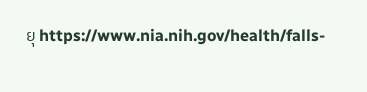ยุ https://www.nia.nih.gov/health/falls-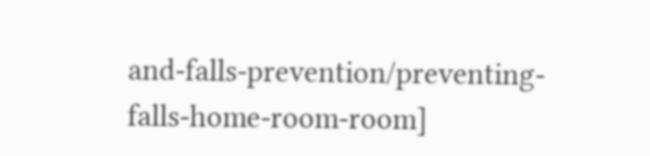and-falls-prevention/preventing-falls-home-room-room]